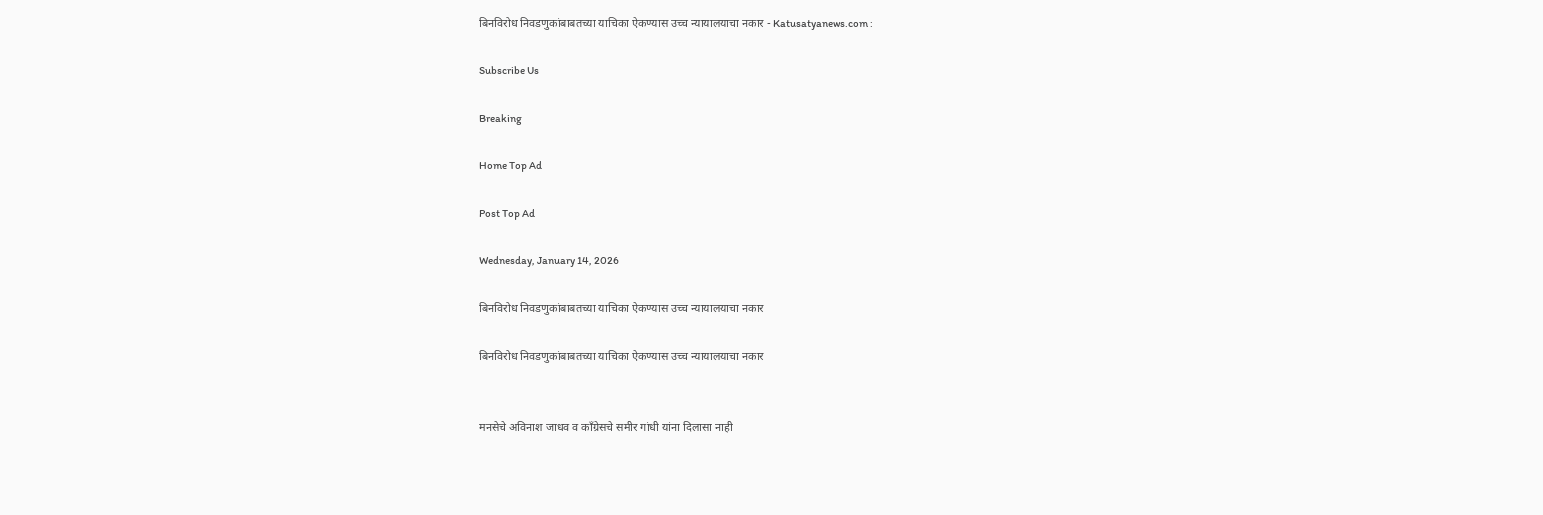बिनविरोध निवडणुकांबाबतच्या याचिका ऐकण्यास उच्च न्यायालयाचा नकार - Katusatyanews.com :

Subscribe Us

Breaking

Home Top Ad

Post Top Ad

Wednesday, January 14, 2026

बिनविरोध निवडणुकांबाबतच्या याचिका ऐकण्यास उच्च न्यायालयाचा नकार

बिनविरोध निवडणुकांबाबतच्या याचिका ऐकण्यास उच्च न्यायालयाचा नकार


मनसेचे अविनाश जाधव व काँग्रेसचे समीर गांधी यांना दिलासा नाही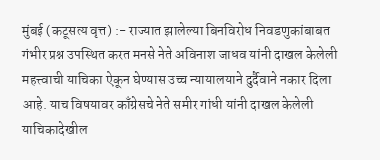मुंबई (कटूसत्य वृत्त) :- राज्यात झालेल्या बिनविरोध निवडणुकांबाबत गंभीर प्रश्न उपस्थित करत मनसे नेते अविनाश जाधव यांनी दाखल केलेली महत्त्वाची याचिका ऐकून घेण्यास उच्च न्यायालयाने दुर्दैवाने नकार दिला आहे. याच विषयावर काँग्रेसचे नेते समीर गांधी यांनी दाखल केलेली याचिकादेखील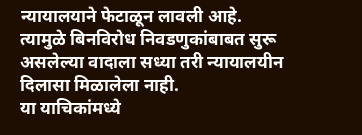न्यायालयाने फेटाळून लावली आहे. त्यामुळे बिनविरोध निवडणुकांबाबत सुरू असलेल्या वादाला सध्या तरी न्यायालयीन दिलासा मिळालेला नाही.
या याचिकांमध्ये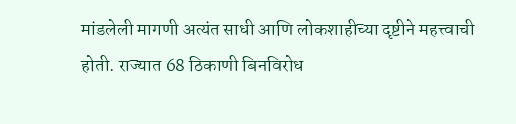मांडलेली मागणी अत्यंत साधी आणि लोकशाहीच्या दृष्टीने महत्त्वाची होती. राज्यात 68 ठिकाणी बिनविरोध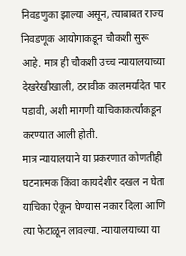निवडणुका झाल्या असून, त्याबाबत राज्य निवडणूक आयोगाकडून चौकशी सुरू आहे. मात्र ही चौकशी उच्च न्यायालयाच्या देखरेखीखाली, ठरावीक कालमर्यादेत पार पडावी, अशी मागणी याचिकाकर्त्यांकडून करण्यात आली होती.
मात्र न्यायालयाने या प्रकरणात कोणतीही घटनात्मक किंवा कायदेशीर दखल न घेता याचिका ऐकून घेण्यास नकार दिला आणि त्या फेटाळून लावल्या. न्यायालयाच्या या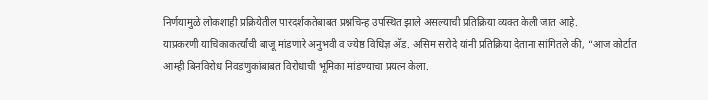निर्णयामुळे लोकशाही प्रक्रियेतील पारदर्शकतेबाबत प्रश्नचिन्ह उपस्थित झाले असल्याची प्रतिक्रिया व्यक्त केली जात आहे.
याप्रकरणी याचिकाकर्त्यांची बाजू मांडणारे अनुभवी व ज्येष्ठ विधिज्ञ अ‍ॅड. असिम सरोदे यांनी प्रतिक्रिया देताना सांगितले की, “आज कोर्टात आम्ही बिनविरोध निवडणुकांबाबत विरोधाची भूमिका मांडण्याचा प्रयत्न केला.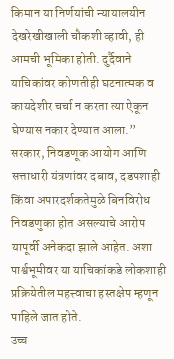किमान या निर्णयांची न्यायालयीन देखरेखीखाली चौकशी व्हावी, ही आमची भूमिका होती. दुर्दैवाने याचिकांवर कोणतीही घटनात्मक व कायदेशीर चर्चा न करता त्या ऐकून घेण्यास नकार देण्यात आला.”
सरकार, निवडणूक आयोग आणि सत्ताधारी यंत्रणांवर दबाव, दडपशाही किंवा अपारदर्शकतेमुळे बिनविरोध निवडणुका होत असल्याचे आरोप यापूर्वी अनेकदा झाले आहेत. अशा पार्श्वभूमीवर या याचिकांकडे लोकशाही प्रक्रियेतील महत्त्वाचा हस्तक्षेप म्हणून पाहिले जात होते.
उच्च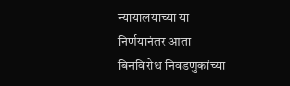न्यायालयाच्या या निर्णयानंतर आता बिनविरोध निवडणुकांच्या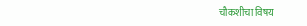चौकशीचा विषय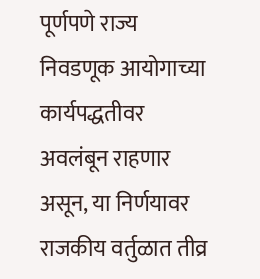पूर्णपणे राज्य निवडणूक आयोगाच्या कार्यपद्धतीवर अवलंबून राहणार असून, या निर्णयावर राजकीय वर्तुळात तीव्र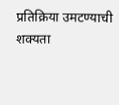प्रतिक्रिया उमटण्याची शक्यता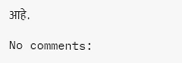आहे.

No comments: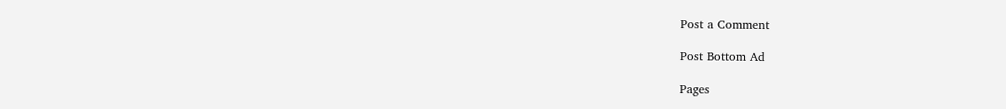Post a Comment

Post Bottom Ad

Pages